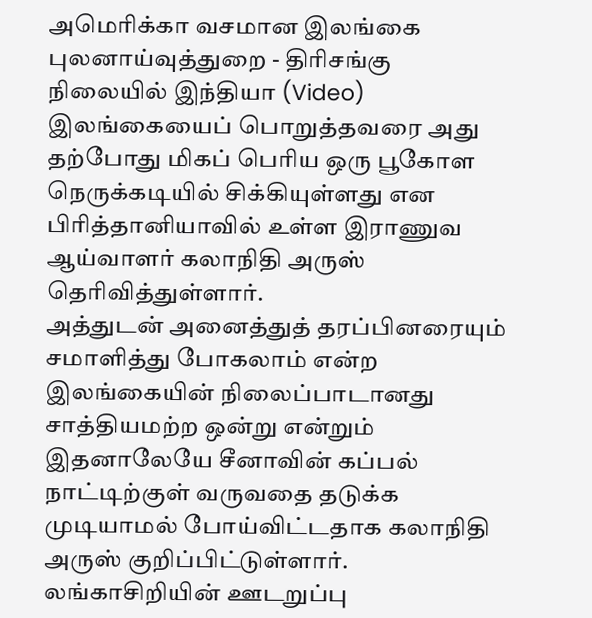அமெரிக்கா வசமான இலங்கை புலனாய்வுத்துறை - திரிசங்கு நிலையில் இந்தியா (Video)
இலங்கையைப் பொறுத்தவரை அது தற்போது மிகப் பெரிய ஒரு பூகோள நெருக்கடியில் சிக்கியுள்ளது என பிரித்தானியாவில் உள்ள இராணுவ ஆய்வாளர் கலாநிதி அருஸ் தெரிவித்துள்ளார்.
அத்துடன் அனைத்துத் தரப்பினரையும் சமாளித்து போகலாம் என்ற இலங்கையின் நிலைப்பாடானது சாத்தியமற்ற ஒன்று என்றும் இதனாலேயே சீனாவின் கப்பல் நாட்டிற்குள் வருவதை தடுக்க முடியாமல் போய்விட்டதாக கலாநிதி அருஸ் குறிப்பிட்டுள்ளார்.
லங்காசிறியின் ஊடறுப்பு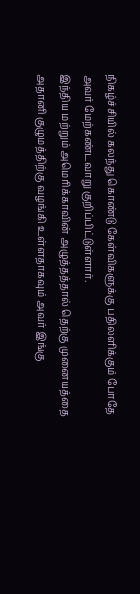நிகழ்ச்சியில் கலந்து கொண்டு கேள்விகளுக்கு பதிலளிக்கும் போதே அவர் மேற்கண்டவாறு குறிப்பிட்டுள்ளார்.
இந்திய மற்றும் அமெரிக்காவின் அழுத்தத்தால் தெற்கு முனையத்தை அதானி குழுமத்திற்கு வழங்கி உள்ளதாகவும் அவர் இங்கு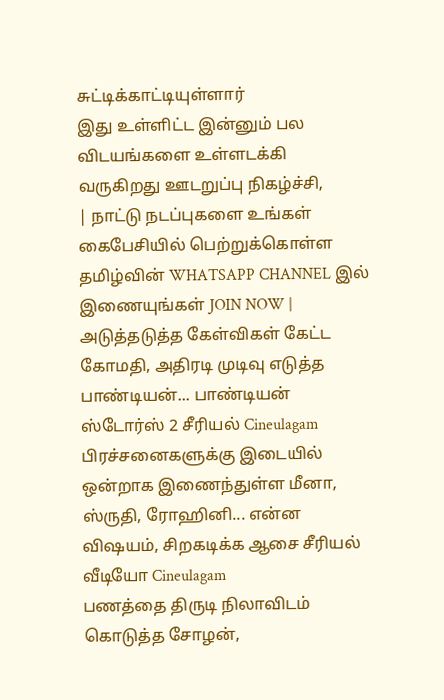சுட்டிக்காட்டியுள்ளார்
இது உள்ளிட்ட இன்னும் பல விடயங்களை உள்ளடக்கி வருகிறது ஊடறுப்பு நிகழ்ச்சி,
| நாட்டு நடப்புகளை உங்கள் கைபேசியில் பெற்றுக்கொள்ள தமிழ்வின் WHATSAPP CHANNEL இல் இணையுங்கள் JOIN NOW |
அடுத்தடுத்த கேள்விகள் கேட்ட கோமதி, அதிரடி முடிவு எடுத்த பாண்டியன்... பாண்டியன் ஸ்டோர்ஸ் 2 சீரியல் Cineulagam
பிரச்சனைகளுக்கு இடையில் ஒன்றாக இணைந்துள்ள மீனா, ஸ்ருதி, ரோஹினி... என்ன விஷயம், சிறகடிக்க ஆசை சீரியல் வீடியோ Cineulagam
பணத்தை திருடி நிலாவிடம் கொடுத்த சோழன்,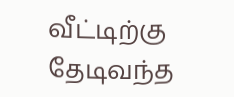வீட்டிற்கு தேடிவந்த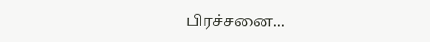பிரச்சனை...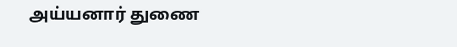அய்யனார் துணை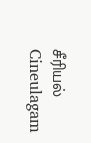சீரியல் Cineulagam